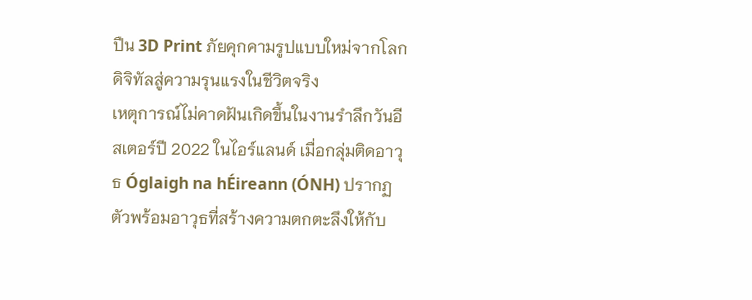ปืน 3D Print ภัยคุกคามรูปแบบใหม่จากโลกดิจิทัลสู่ความรุนแรงในชีวิตจริง
เหตุการณ์ไม่คาดฝันเกิดขึ้นในงานรำลึกวันอีสเตอร์ปี 2022 ในไอร์แลนด์ เมื่อกลุ่มติดอาวุธ Óglaigh na hÉireann (ÓNH) ปรากฏตัวพร้อมอาวุธที่สร้างความตกตะลึงให้กับ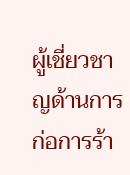ผู้เชี่ยวชาญด้านการก่อการร้า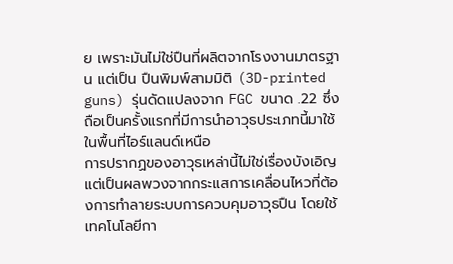ย เพราะมันไม่ใช่ปืนที่ผลิตจากโรงงานมาตรฐาน แต่เป็น ปืนพิมพ์สามมิติ (3D-printed guns) รุ่นดัดแปลงจาก FGC ขนาด .22 ซึ่งถือเป็นครั้งแรกที่มีการนำอาวุธประเภทนี้มาใช้ในพื้นที่ไอร์แลนด์เหนือ
การปรากฏของอาวุธเหล่านี้ไม่ใช่เรื่องบังเอิญ แต่เป็นผลพวงจากกระแสการเคลื่อนไหวที่ต้องการทำลายระบบการควบคุมอาวุธปืน โดยใช้เทคโนโลยีกา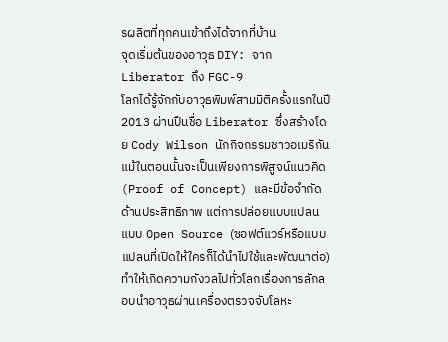รผลิตที่ทุกคนเข้าถึงได้จากที่บ้าน
จุดเริ่มต้นของอาวุธ DIY: จาก Liberator ถึง FGC-9
โลกได้รู้จักกับอาวุธพิมพ์สามมิติครั้งแรกในปี 2013 ผ่านปืนชื่อ Liberator ซึ่งสร้างโดย Cody Wilson นักกิจกรรมชาวอเมริกัน แม้ในตอนนั้นจะเป็นเพียงการพิสูจน์แนวคิด (Proof of Concept) และมีข้อจำกัดด้านประสิทธิภาพ แต่การปล่อยแบบแปลนแบบ Open Source (ซอฟต์แวร์หรือแบบแปลนที่เปิดให้ใครก็ได้นำไปใช้และพัฒนาต่อ) ทำให้เกิดความกังวลไปทั่วโลกเรื่องการลักลอบนำอาวุธผ่านเครื่องตรวจจับโลหะ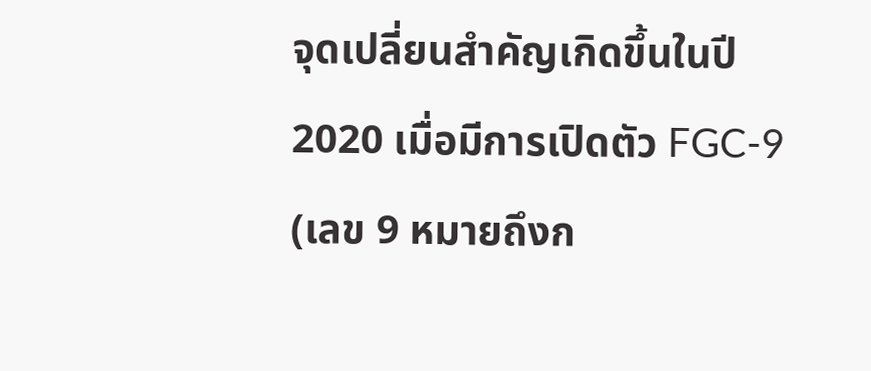จุดเปลี่ยนสำคัญเกิดขึ้นในปี 2020 เมื่อมีการเปิดตัว FGC-9 (เลข 9 หมายถึงก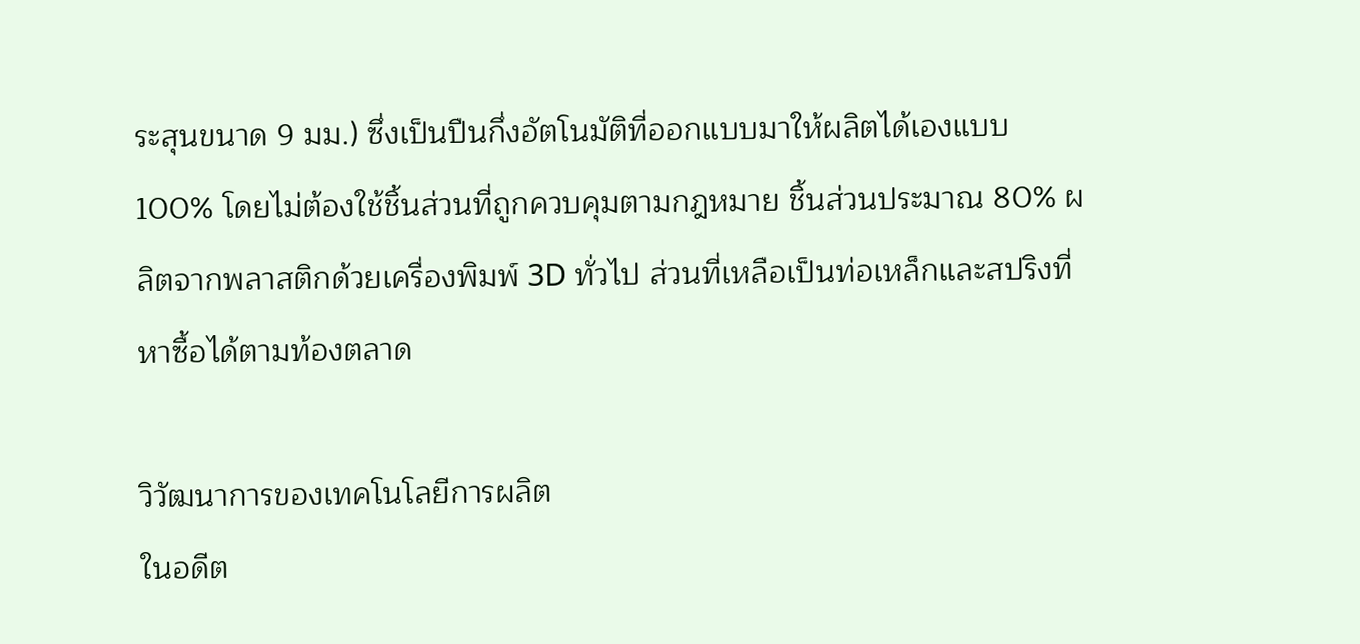ระสุนขนาด 9 มม.) ซึ่งเป็นปืนกึ่งอัตโนมัติที่ออกแบบมาให้ผลิตได้เองแบบ 100% โดยไม่ต้องใช้ชิ้นส่วนที่ถูกควบคุมตามกฎหมาย ชิ้นส่วนประมาณ 80% ผลิตจากพลาสติกด้วยเครื่องพิมพ์ 3D ทั่วไป ส่วนที่เหลือเป็นท่อเหล็กและสปริงที่หาซื้อได้ตามท้องตลาด

วิวัฒนาการของเทคโนโลยีการผลิต
ในอดีต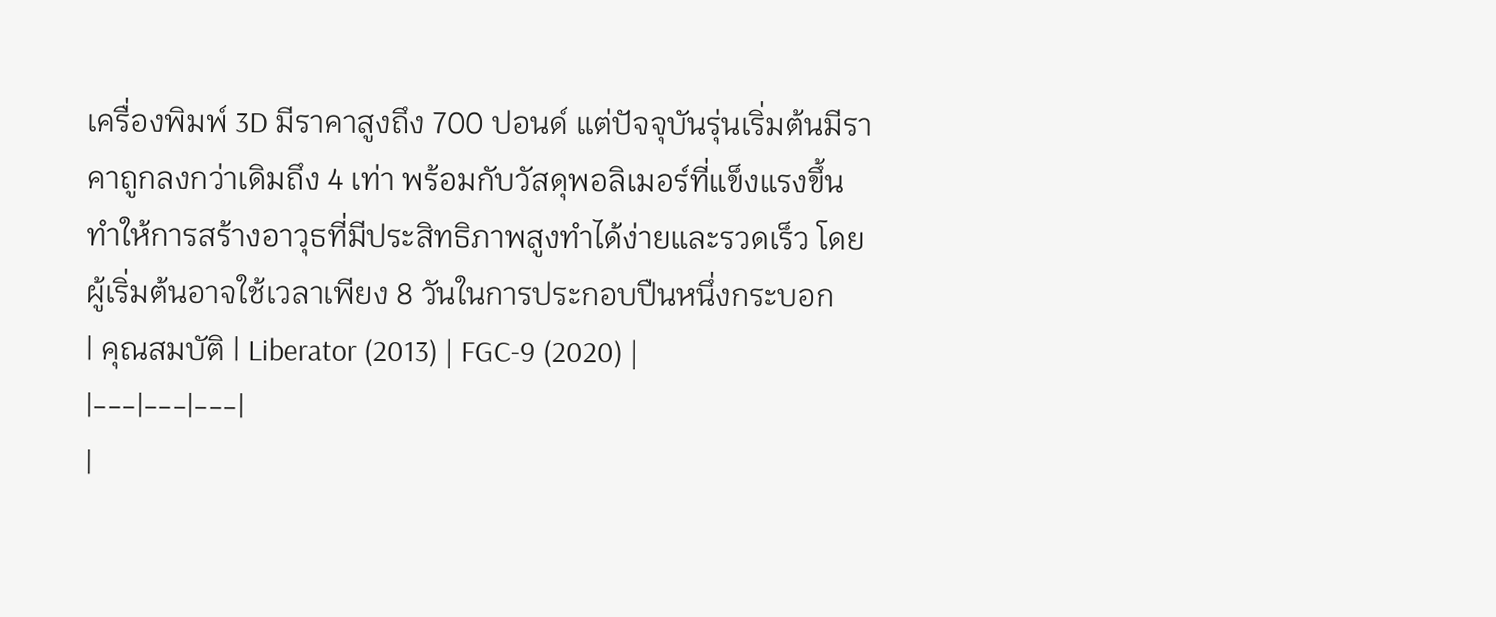เครื่องพิมพ์ 3D มีราคาสูงถึง 700 ปอนด์ แต่ปัจจุบันรุ่นเริ่มต้นมีราคาถูกลงกว่าเดิมถึง 4 เท่า พร้อมกับวัสดุพอลิเมอร์ที่แข็งแรงขึ้น ทำให้การสร้างอาวุธที่มีประสิทธิภาพสูงทำได้ง่ายและรวดเร็ว โดยผู้เริ่มต้นอาจใช้เวลาเพียง 8 วันในการประกอบปืนหนึ่งกระบอก
| คุณสมบัติ | Liberator (2013) | FGC-9 (2020) |
|---|---|---|
|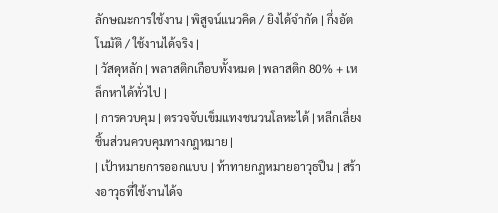ลักษณะการใช้งาน | พิสูจน์แนวคิด / ยิงได้จำกัด | กึ่งอัตโนมัติ / ใช้งานได้จริง |
| วัสดุหลัก | พลาสติกเกือบทั้งหมด | พลาสติก 80% + เหล็กหาได้ทั่วไป |
| การควบคุม | ตรวจจับเข็มแทงชนวนโลหะได้ | หลีกเลี่ยงชิ้นส่วนควบคุมทางกฎหมาย |
| เป้าหมายการออกแบบ | ท้าทายกฎหมายอาวุธปืน | สร้างอาวุธที่ใช้งานได้จ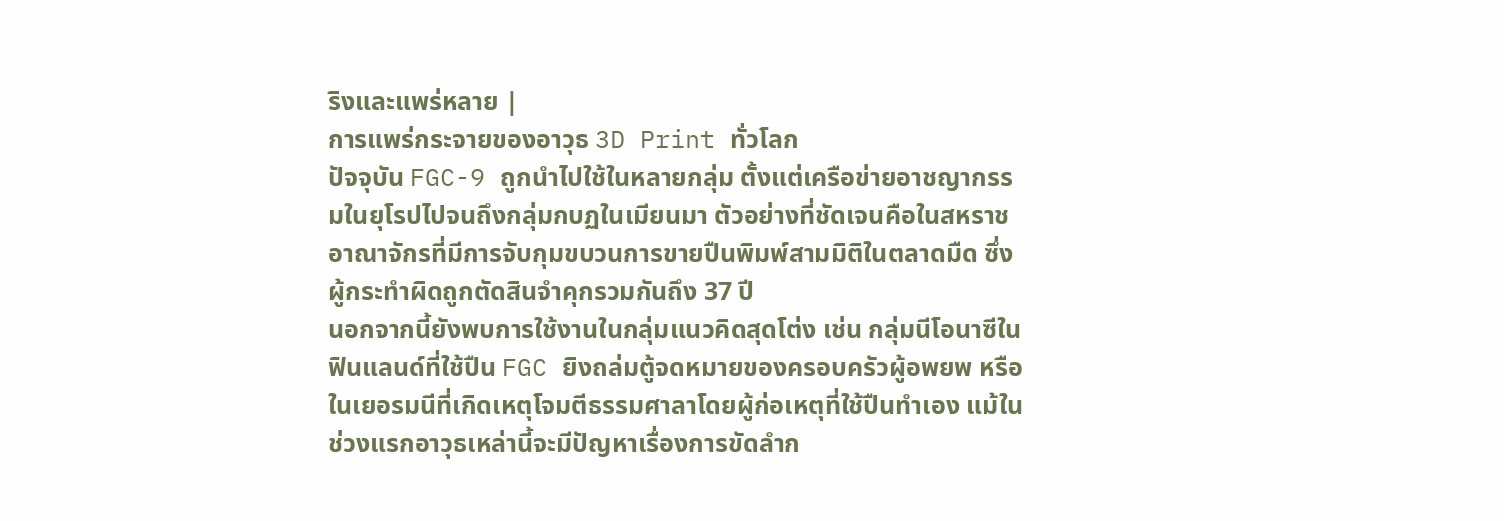ริงและแพร่หลาย |
การแพร่กระจายของอาวุธ 3D Print ทั่วโลก
ปัจจุบัน FGC-9 ถูกนำไปใช้ในหลายกลุ่ม ตั้งแต่เครือข่ายอาชญากรรมในยุโรปไปจนถึงกลุ่มกบฏในเมียนมา ตัวอย่างที่ชัดเจนคือในสหราชอาณาจักรที่มีการจับกุมขบวนการขายปืนพิมพ์สามมิติในตลาดมืด ซึ่งผู้กระทำผิดถูกตัดสินจำคุกรวมกันถึง 37 ปี
นอกจากนี้ยังพบการใช้งานในกลุ่มแนวคิดสุดโต่ง เช่น กลุ่มนีโอนาซีในฟินแลนด์ที่ใช้ปืน FGC ยิงถล่มตู้จดหมายของครอบครัวผู้อพยพ หรือในเยอรมนีที่เกิดเหตุโจมตีธรรมศาลาโดยผู้ก่อเหตุที่ใช้ปืนทำเอง แม้ในช่วงแรกอาวุธเหล่านี้จะมีปัญหาเรื่องการขัดลำก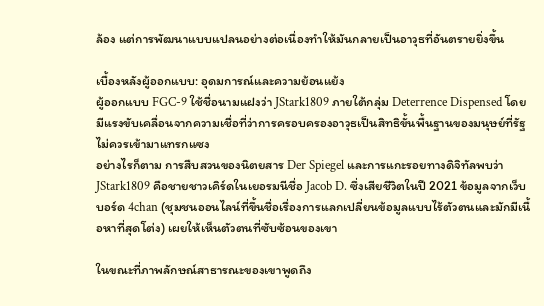ล้อง แต่การพัฒนาแบบแปลนอย่างต่อเนื่องทำให้มันกลายเป็นอาวุธที่อันตรายยิ่งขึ้น

เบื้องหลังผู้ออกแบบ: อุดมการณ์และความย้อนแย้ง
ผู้ออกแบบ FGC-9 ใช้ชื่อนามแฝงว่า JStark1809 ภายใต้กลุ่ม Deterrence Dispensed โดยมีแรงขับเคลื่อนจากความเชื่อที่ว่าการครอบครองอาวุธเป็นสิทธิขั้นพื้นฐานของมนุษย์ที่รัฐไม่ควรเข้ามาแทรกแซง
อย่างไรก็ตาม การสืบสวนของนิตยสาร Der Spiegel และการแกะรอยทางดิจิทัลพบว่า JStark1809 คือชายชาวเคิร์ดในเยอรมนีชื่อ Jacob D. ซึ่งเสียชีวิตในปี 2021 ข้อมูลจากเว็บบอร์ด 4chan (ชุมชนออนไลน์ที่ขึ้นชื่อเรื่องการแลกเปลี่ยนข้อมูลแบบไร้ตัวตนและมักมีเนื้อหาที่สุดโต่ง) เผยให้เห็นตัวตนที่ซับซ้อนของเขา

ในขณะที่ภาพลักษณ์สาธารณะของเขาพูดถึง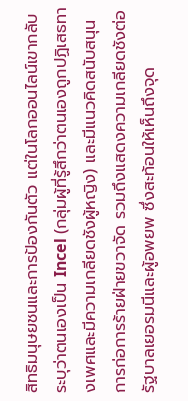สิทธิมนุษยชนและการป้องกันตัว แต่ในโลกออนไลน์เขากลับระบุว่าตนเองเป็น Incel (กลุ่มผู้ที่รู้สึกว่าตนเองถูกปฏิเสธทางเพศและมีความเกลียดชังผู้หญิง) และมีแนวคิดสนับสนุนการก่อการร้ายฝ่ายขวาจัด รวมถึงแสดงความเกลียดชังต่อรัฐบาลเยอรมนีและผู้อพยพ ซึ่งสะท้อนให้เห็นถึงจุด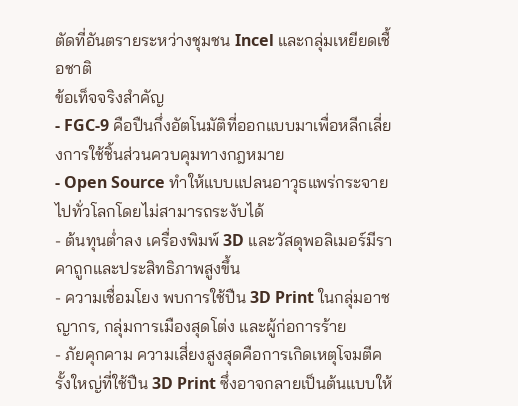ตัดที่อันตรายระหว่างชุมชน Incel และกลุ่มเหยียดเชื้อชาติ
ข้อเท็จจริงสำคัญ
- FGC-9 คือปืนกึ่งอัตโนมัติที่ออกแบบมาเพื่อหลีกเลี่ยงการใช้ชิ้นส่วนควบคุมทางกฎหมาย
- Open Source ทำให้แบบแปลนอาวุธแพร่กระจายไปทั่วโลกโดยไม่สามารถระงับได้
- ต้นทุนต่ำลง เครื่องพิมพ์ 3D และวัสดุพอลิเมอร์มีราคาถูกและประสิทธิภาพสูงขึ้น
- ความเชื่อมโยง พบการใช้ปืน 3D Print ในกลุ่มอาชญากร, กลุ่มการเมืองสุดโต่ง และผู้ก่อการร้าย
- ภัยคุกคาม ความเสี่ยงสูงสุดคือการเกิดเหตุโจมตีครั้งใหญ่ที่ใช้ปืน 3D Print ซึ่งอาจกลายเป็นต้นแบบให้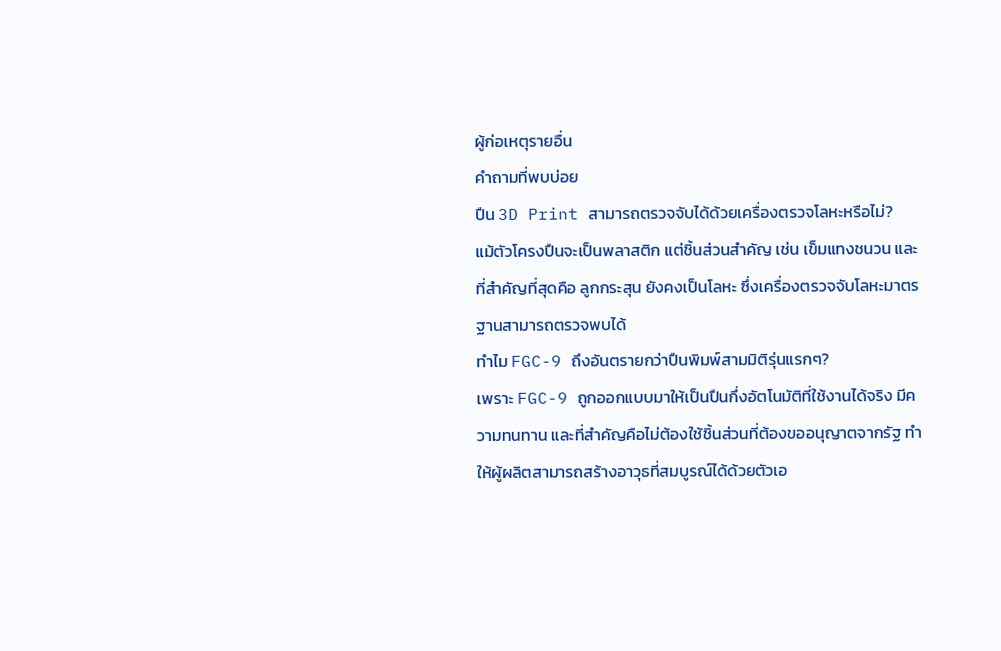ผู้ก่อเหตุรายอื่น
คำถามที่พบบ่อย
ปืน 3D Print สามารถตรวจจับได้ด้วยเครื่องตรวจโลหะหรือไม่?
แม้ตัวโครงปืนจะเป็นพลาสติก แต่ชิ้นส่วนสำคัญ เช่น เข็มแทงชนวน และที่สำคัญที่สุดคือ ลูกกระสุน ยังคงเป็นโลหะ ซึ่งเครื่องตรวจจับโลหะมาตรฐานสามารถตรวจพบได้
ทำไม FGC-9 ถึงอันตรายกว่าปืนพิมพ์สามมิติรุ่นแรกๆ?
เพราะ FGC-9 ถูกออกแบบมาให้เป็นปืนกึ่งอัตโนมัติที่ใช้งานได้จริง มีความทนทาน และที่สำคัญคือไม่ต้องใช้ชิ้นส่วนที่ต้องขออนุญาตจากรัฐ ทำให้ผู้ผลิตสามารถสร้างอาวุธที่สมบูรณ์ได้ด้วยตัวเอ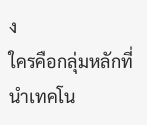ง
ใครคือกลุ่มหลักที่นำเทคโน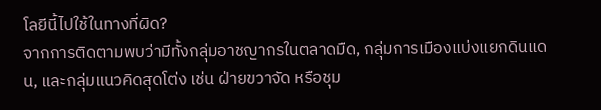โลยีนี้ไปใช้ในทางที่ผิด?
จากการติดตามพบว่ามีทั้งกลุ่มอาชญากรในตลาดมืด, กลุ่มการเมืองแบ่งแยกดินแดน, และกลุ่มแนวคิดสุดโต่ง เช่น ฝ่ายขวาจัด หรือชุม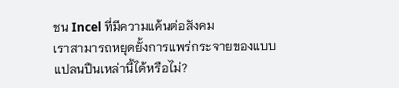ชน Incel ที่มีความแค้นต่อสังคม
เราสามารถหยุดยั้งการแพร่กระจายของแบบแปลนปืนเหล่านี้ได้หรือไม่?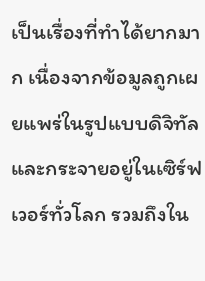เป็นเรื่องที่ทำได้ยากมาก เนื่องจากข้อมูลถูกเผยแพร่ในรูปแบบดิจิทัลและกระจายอยู่ในเซิร์ฟเวอร์ทั่วโลก รวมถึงใน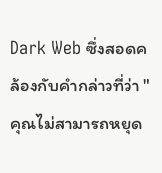Dark Web ซึ่งสอดคล้องกับคำกล่าวที่ว่า "คุณไม่สามารถหยุด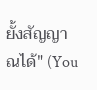ยั้งสัญญาณได้" (You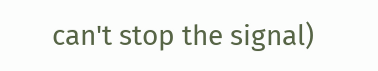can't stop the signal)